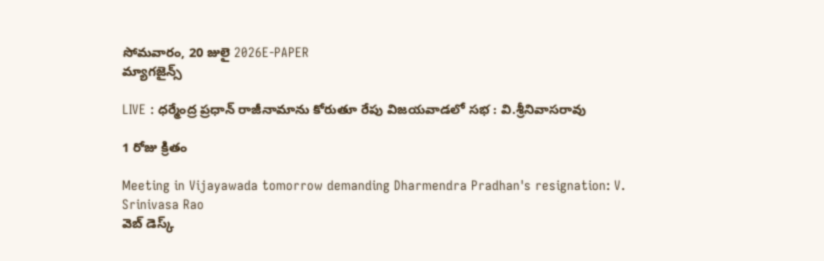సోమవారం, 20 జులై 2026E-PAPER
మ్యాగజైన్స్

LIVE : ధర్మేంద్ర ప్రధాన్ రాజీనామాను కోరుతూ రేపు విజయవాడలో సభ : వి.శ్రీనివాసరావు

1 రోజు క్రితం

Meeting in Vijayawada tomorrow demanding Dharmendra Pradhan's resignation: V. Srinivasa Rao
వెబ్ డెస్క్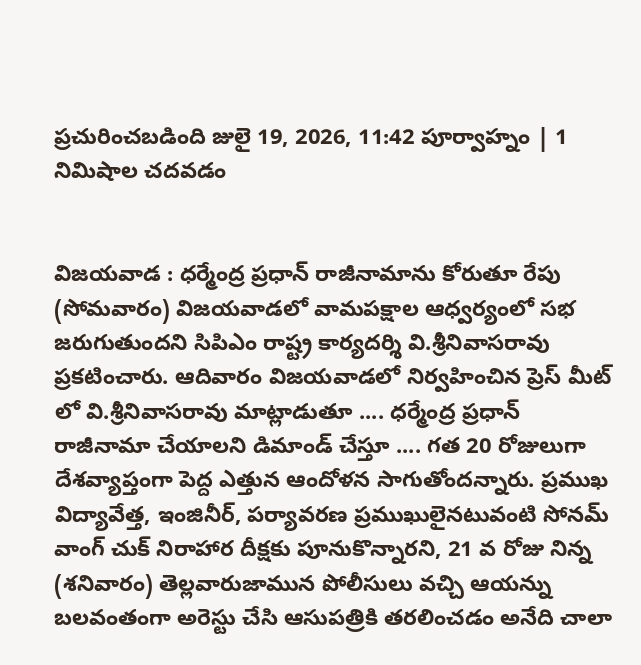ప్రచురించబడింది జులై 19, 2026, 11:42 పూర్వాహ్నం | 1 నిమిషాల చదవడం


విజయవాడ : ధర్మేంద్ర ప్రధాన్ రాజీనామాను కోరుతూ రేపు (సోమవారం) విజయవాడలో వామపక్షాల ఆధ్వర్యంలో సభ జరుగుతుందని సిపిఎం రాష్ట్ర కార్యదర్శి వి.శ్రీనివాసరావు ప్రకటించారు. ఆదివారం విజయవాడలో నిర్వహించిన ప్రెస్ మీట్ లో వి.శ్రీనివాసరావు మాట్లాడుతూ .... ధర్మేంద్ర ప్రధాన్ రాజీనామా చేయాలని డిమాండ్ చేస్తూ .... గత 20 రోజులుగా దేశవ్యాప్తంగా పెద్ద ఎత్తున ఆందోళన సాగుతోందన్నారు. ప్రముఖ విద్యావేత్త, ఇంజినీర్, పర్యావరణ ప్రముఖులైనటువంటి సోనమ్ వాంగ్ చుక్ నిరాహార దీక్షకు పూనుకొన్నారని, 21 వ రోజు నిన్న (శనివారం) తెల్లవారుజామున పోలీసులు వచ్చి ఆయన్ను బలవంతంగా అరెస్టు చేసి ఆసుపత్రికి తరలించడం అనేది చాలా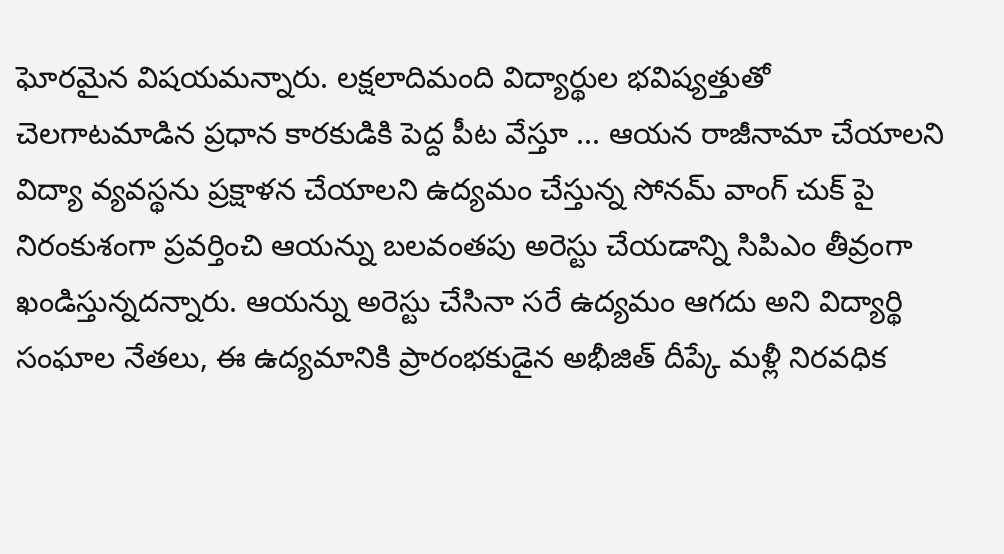ఘోరమైన విషయమన్నారు. లక్షలాదిమంది విద్యార్థుల భవిష్యత్తుతో చెలగాటమాడిన ప్రధాన కారకుడికి పెద్ద పీట వేస్తూ ... ఆయన రాజీనామా చేయాలని విద్యా వ్యవస్థను ప్రక్షాళన చేయాలని ఉద్యమం చేస్తున్న సోనమ్ వాంగ్ చుక్ పై నిరంకుశంగా ప్రవర్తించి ఆయన్ను బలవంతపు అరెస్టు చేయడాన్ని సిపిఎం తీవ్రంగా ఖండిస్తున్నదన్నారు. ఆయన్ను అరెస్టు చేసినా సరే ఉద్యమం ఆగదు అని విద్యార్థి సంఘాల నేతలు, ఈ ఉద్యమానికి ప్రారంభకుడైన అభీజిత్ దీప్కే మళ్లీ నిరవధిక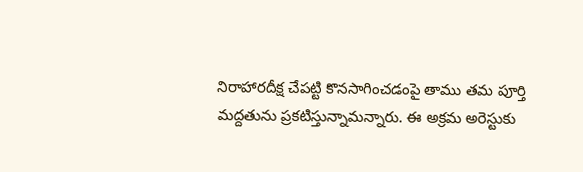నిరాహారదీక్ష చేపట్టి కొనసాగించడంపై తాము తమ పూర్తి మద్దతును ప్రకటిస్తున్నామన్నారు. ఈ అక్రమ అరెస్టుకు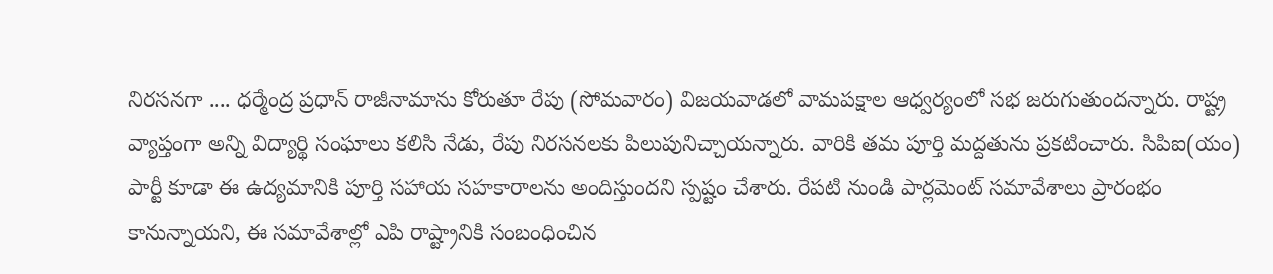నిరసనగా .... ధర్మేంద్ర ప్రధాన్ రాజీనామాను కోరుతూ రేపు (సోమవారం) విజయవాడలో వామపక్షాల ఆధ్వర్యంలో సభ జరుగుతుందన్నారు. రాష్ట్ర వ్యాప్తంగా అన్ని విద్యార్థి సంఘాలు కలిసి నేడు, రేపు నిరసనలకు పిలుపునిచ్చాయన్నారు. వారికి తమ పూర్తి మద్దతును ప్రకటించారు. సిపిఐ(యం) పార్టీ కూడా ఈ ఉద్యమానికి పూర్తి సహాయ సహకారాలను అందిస్తుందని స్పష్టం చేశారు. రేపటి నుండి పార్లమెంట్ సమావేశాలు ప్రారంభం కానున్నాయని, ఈ సమావేశాల్లో ఎపి రాష్ట్రానికి సంబంధించిన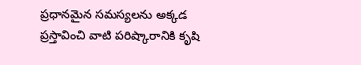ప్రధానమైన సమస్యలను అక్కడ ప్రస్తావించి వాటి పరిష్కారానికి కృషి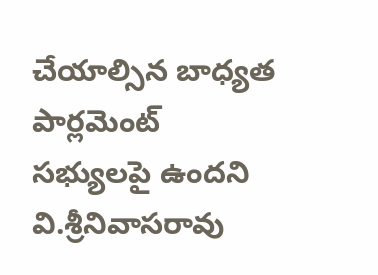చేయాల్సిన బాధ్యత పార్లమెంట్ సభ్యులపై ఉందని వి.శ్రీనివాసరావు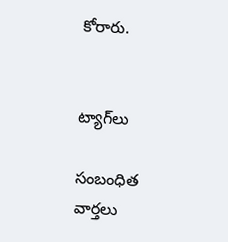కోరారు.


ట్యాగ్‌లు

సంబంధిత వార్తలు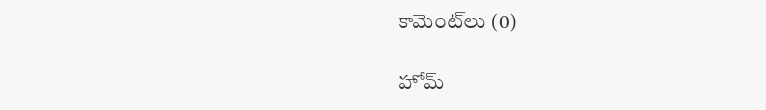కామెంట్‌లు (0)

హోమ్